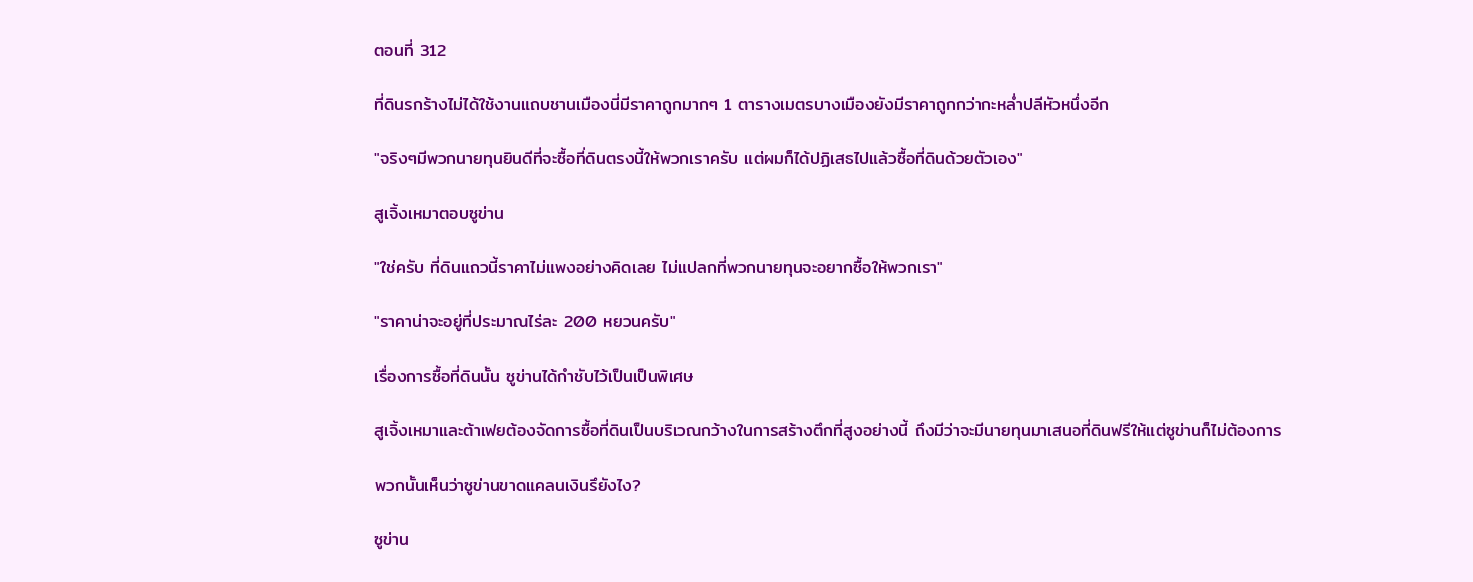ตอนที่ 312

ที่ดินรกร้างไม่ได้ใช้งานแถบชานเมืองนี่มีราคาถูกมากๆ 1 ตารางเมตรบางเมืองยังมีราคาถูกกว่ากะหล่ำปลีหัวหนึ่งอีก

"จริงๆมีพวกนายทุนยินดีที่จะซื้อที่ดินตรงนี้ให้พวกเราครับ แต่ผมก็ได้ปฏิเสธไปแล้วซื้อที่ดินด้วยตัวเอง"

สูเจิ้งเหมาตอบซูข่าน

"ใช่ครับ ที่ดินแถวนี้ราคาไม่แพงอย่างคิดเลย ไม่แปลกที่พวกนายทุนจะอยากซื้อให้พวกเรา"

"ราคาน่าจะอยู่ที่ประมาณไร่ละ 200 หยวนครับ"

เรื่องการซื้อที่ดินนั้น ซูข่านได้กำชับไว้เป็นเป็นพิเศษ

สูเจิ้งเหมาและต้าเฟยต้องจัดการซื้อที่ดินเป็นบริเวณกว้างในการสร้างตึกที่สูงอย่างนี้ ถึงมีว่าจะมีนายทุนมาเสนอที่ดินฟรีให้แต่ซูข่านก็ไม่ต้องการ

พวกนั้นเห็นว่าซูข่านขาดแคลนเงินรึยังไง?

ซูข่าน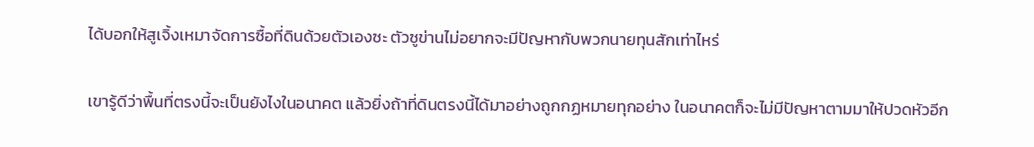ได้บอกให้สูเจิ้งเหมาจัดการซื้อที่ดินด้วยตัวเองซะ ตัวซูข่านไม่อยากจะมีปัญหากับพวกนายทุนสักเท่าไหร่

เขารู้ดีว่าพื้นที่ตรงนี้จะเป็นยังไงในอนาคต แล้วยิ่งถ้าที่ดินตรงนี้ได้มาอย่างถูกกฏหมายทุกอย่าง ในอนาคตก็จะไม่มีปัญหาตามมาให้ปวดหัวอีก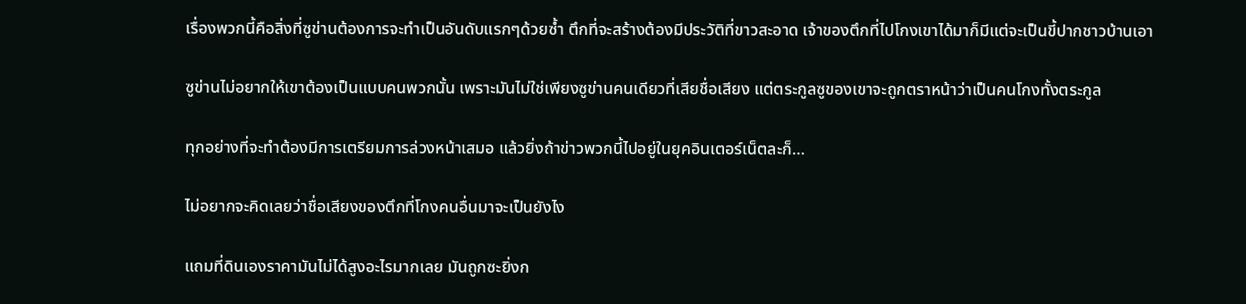เรื่องพวกนี้คือสิ่งที่ซูข่านต้องการจะทำเป็นอันดับแรกๆด้วยซ้ำ ตึกที่จะสร้างต้องมีประวัติที่ขาวสะอาด เจ้าของตึกที่ไปโกงเขาได้มาก็มีแต่จะเป็นขี้ปากชาวบ้านเอา

ซูข่านไม่อยากให้เขาต้องเป็นแบบคนพวกนั้น เพราะมันไม่ใช่เพียงซูข่านคนเดียวที่เสียชื่อเสียง แต่ตระกูลซูของเขาจะถูกตราหน้าว่าเป็นคนโกงทั้งตระกูล

ทุกอย่างที่จะทำต้องมีการเตรียมการล่วงหน้าเสมอ แล้วยิ่งถ้าข่าวพวกนี้ไปอยู่ในยุคอินเตอร์เน็ตละก็…

ไม่อยากจะคิดเลยว่าชื่อเสียงของตึกที่โกงคนอื่นมาจะเป็นยังไง

แถมที่ดินเองราคามันไม่ได้สูงอะไรมากเลย มันถูกซะยิ่งก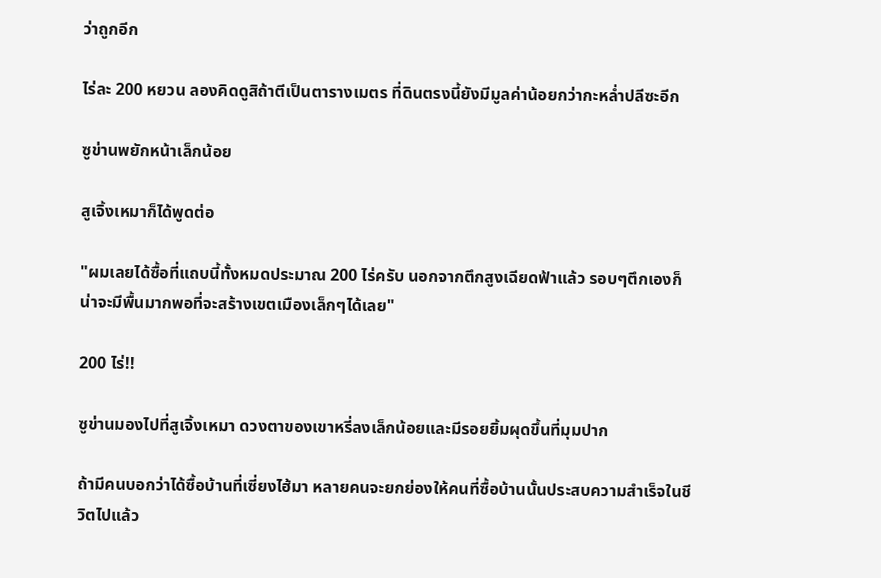ว่าถูกอีก

ไร่ละ 200 หยวน ลองคิดดูสิถ้าตีเป็นตารางเมตร ที่ดินตรงนี้ยังมีมูลค่าน้อยกว่ากะหล่ำปลีซะอีก

ซูข่านพยักหน้าเล็กน้อย

สูเจิ้งเหมาก็ได้พูดต่อ

"ผมเลยได้ซื้อที่แถบนี้ทั้งหมดประมาณ 200 ไร่ครับ นอกจากตึกสูงเฉียดฟ้าแล้ว รอบๆตึกเองก็น่าจะมีพื้นมากพอที่จะสร้างเขตเมืองเล็กๆได้เลย"

200 ไร่!!

ซูข่านมองไปที่สูเจิ้งเหมา ดวงตาของเขาหรี่ลงเล็กน้อยและมีรอยยิ้มผุดขึ้นที่มุมปาก

ถ้ามีคนบอกว่าได้ซื้อบ้านที่เซี่ยงไฮ้มา หลายคนจะยกย่องให้คนที่ซื้อบ้านนั้นประสบความสำเร็จในชีวิตไปแล้ว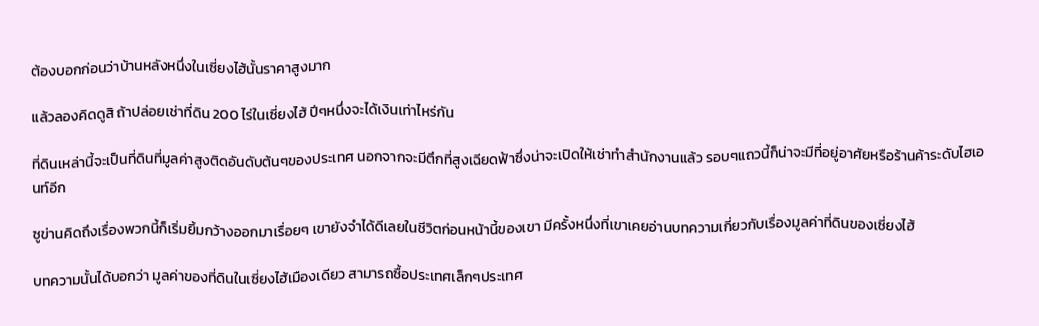ต้องบอกก่อนว่าบ้านหลังหนึ่งในเซี่ยงไฮ้นั้นราคาสูงมาก

แล้วลองคิดดูสิ ถ้าปล่อยเช่าที่ดิน 200 ไร่ในเซี่ยงไฮ้ ปีๆหนึ่งจะได้เงินเท่าไหร่กัน

ที่ดินเหล่านี้จะเป็นที่ดินที่มูลค่าสูงติดอันดับต้นๆของประเทศ นอกจากจะมีตึกที่สูงเฉียดฟ้าซึ่งน่าจะเปิดให้เช่าทำสำนักงานแล้ว รอบๆแถวนี้ก็น่าจะมีที่อยู่อาศัยหรือร้านค้าระดับไฮเอนท์อีก

ซูข่านคิดถึงเรื่องพวกนี้ก็เริ่มยิ้มกว้างออกมาเรื่อยๆ เขายังจำได้ดีเลยในชีวิตก่อนหน้านี้ของเขา มีครั้งหนึ่งที่เขาเคยอ่านบทความเกี่ยวกับเรื่องมูลค่าที่ดินของเซี่ยงไฮ้

บทความนั้นได้บอกว่า มูลค่าของที่ดินในเซี่ยงไฮ้เมืองเดียว สามารถซื้อประเทศเล็กๆประเทศ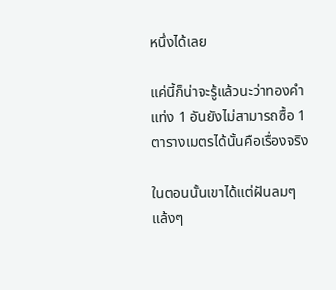หนึ่งได้เลย

แค่นี้ก็น่าจะรู้แล้วนะว่าทองคำแท่ง 1 อันยังไม่สามารถซื้อ 1 ตารางเมตรได้นั้นคือเรื่องจริง

ในตอนนั้นเขาได้แต่ฝันลมๆแล้งๆ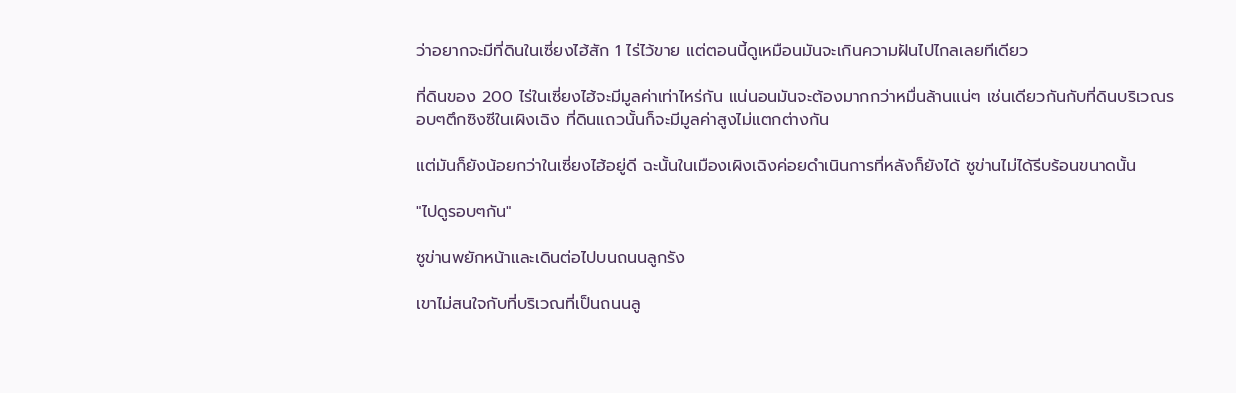ว่าอยากจะมีที่ดินในเซี่ยงไฮ้สัก 1 ไร่ไว้ขาย แต่ตอนนี้ดูเหมือนมันจะเกินความฝันไปไกลเลยทีเดียว

ที่ดินของ 200 ไร่ในเซี่ยงไฮ้จะมีมูลค่าเท่าไหร่กัน แน่นอนมันจะต้องมากกว่าหมื่นล้านแน่ๆ เช่นเดียวกันกับที่ดินบริเวณรอบๆตึกซิงซีในเผิงเฉิง ที่ดินแถวนั้นก็จะมีมูลค่าสูงไม่แตกต่างกัน

แต่มันก็ยังน้อยกว่าในเซี่ยงไฮ้อยู่ดี ฉะนั้นในเมืองเผิงเฉิงค่อยดำเนินการที่หลังก็ยังได้ ซูข่านไม่ได้รีบร้อนขนาดนั้น

"ไปดูรอบๆกัน"

ซูข่านพยักหน้าและเดินต่อไปบนถนนลูกรัง

เขาไม่สนใจกับที่บริเวณที่เป็นถนนลู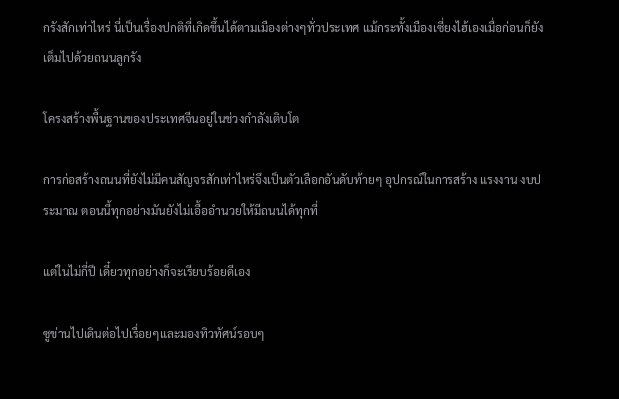กรังสักเท่าไหร่ นี่เป็นเรื่องปกติที่เกิดขึ้นได้ตามเมืองต่างๆทั่วประเทศ แม้กระทั้งเมืองเซี่ยงไฮ้เองเมื่อก่อนก็ยังเต็มไปด้วยถนนลูกรัง

โครงสร้างพื้นฐานของประเทศจีนอยู่ในช่วงกำลังเติบโต

การก่อสร้างถนนที่ยังไม่มีคนสัญจรสักเท่าไหร่จึงเป็นตัวเลือกอันดับท้ายๆ อุปกรณ์ในการสร้าง แรงงาน งบประมาณ ตอนนี้ทุกอย่างมันยังไม่เอื้ออำนวยให้มีถนนได้ทุกที่

แต่ในไม่กี่ปี เดี๋ยวทุกอย่างก็จะเรียบร้อยดีเอง

ซูข่านไปเดินต่อไปเรื่อยๆและมองทิวทัศน์รอบๆ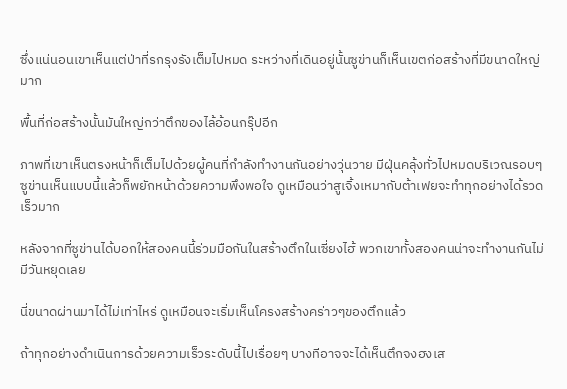ซึ่งแน่นอนเขาเห็นแต่ป่าที่รกรุงรังเต็มไปหมด ระหว่างที่เดินอยู่นั้นซูข่านก็เห็นเขตก่อสร้างที่มีขนาดใหญ่มาก

พื้นที่ก่อสร้างนั้นมันใหญ่กว่าตึกของไล้อ้อนกรุ๊ปอีก

ภาพที่เขาเห็นตรงหน้าก็เต็มไปด้วยผู้คนที่กำลังทำงานกันอย่างวุ่นวาย มีฝุ่นคลุ้งทั่วไปหมดบริเวณรอบๆ ซูข่านเห็นแบบนี้แล้วก็พยักหน้าด้วยความพึงพอใจ ดูเหมือนว่าสูเจิ้งเหมากับต้าเฟยจะทำทุกอย่างได้รวดเร็วมาก

หลังจากที่ซูข่านได้บอกให้สองคนนี้ร่วมมือกันในสร้างตึกในเซี่ยงไฮ้ พวกเขาทั้งสองคนน่าจะทำงานกันไม่มีวันหยุดเลย

นี่ขนาดผ่านมาได้ไม่เท่าไหร่ ดูเหมือนจะเริ่มเห็นโครงสร้างคร่าวๆของตึกแล้ว

ถ้าทุกอย่างดำเนินการด้วยความเร็วระดับนี้ไปเรื่อยๆ บางทีอาจจะได้เห็นตึกจงฮงเส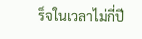ร็จในเวลาไม่กี่ปี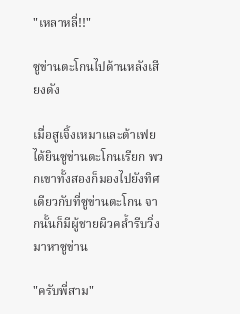"เหลาหลี่!!"

ซูข่านตะโกนไปด้านหลังเสียงดัง

เมื่อสูเจิ้งเหมาและต้าเฟยได้ยินซูข่านตะโกนเรียก พวกเขาทั้งสองก็มองไปยังทิศเดียวกับที่ซูข่านตะโกน จากนั้นก็มีผู้ชายผิวคล้ำรีบวิ่งมาหาซูข่าน

"ครับพี่สาม"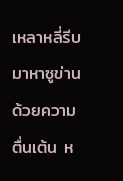เหลาหลี่รีบมาหาซูข่านด้วยความตื่นเต้น ห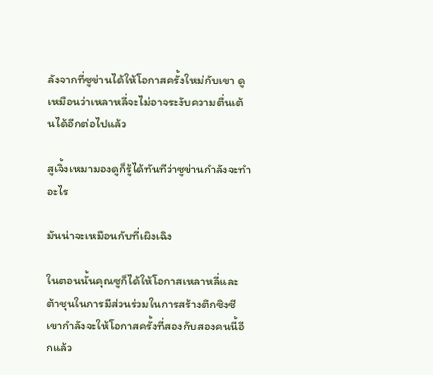ลังจากที่ซูข่านได้ให้โอกาสครั้งใหม่กับเขา ดูเหมือนว่าเหลาหลี่จะไม่อาจระงับความตื่นเต้นได้อีกต่อไปแล้ว

สูเจิ้งเหมามองดูก็รู้ได้ทันทีว่าซูข่านกำลังจะทำอะไร

มันน่าจะเหมือนกับที่เผิงเฉิง

ในตอนนั้นคุณซูก็ได้ให้โอกาสเหลาหลี่และต้าชุนในการมีส่วนร่วมในการสร้างตึกซิงซี เขากำลังจะให้โอกาสครั้งที่สองกับสองคนนี้อีกแล้ว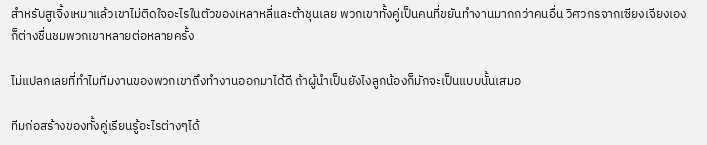สำหรับสูเจิ้งเหมาแล้วเขาไม่ติดใจอะไรในตัวของเหลาหลี่และต้าชุนเลย พวกเขาทั้งคู่เป็นคนที่ขยันทำงานมากกว่าคนอื่น วิศวกรจากเซียงเจียงเองก็ต่างชื่นชมพวกเขาหลายต่อหลายครั้ง

ไม่แปลกเลยที่ทำไมทีมงานของพวกเขาถึงทำงานออกมาได้ดี ถ้าผู้นำเป็นยังไงลูกน้องก็มักจะเป็นแบบนั้นเสมอ

ทีมก่อสร้างของทั้งคู่เรียนรู้อะไรต่างๆได้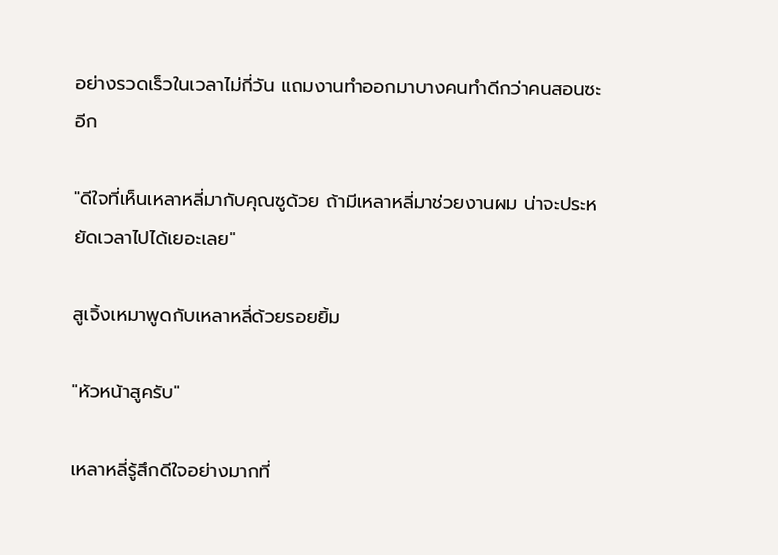อย่างรวดเร็วในเวลาไม่กี่วัน แถมงานทำออกมาบางคนทำดีกว่าคนสอนซะอีก

"ดีใจที่เห็นเหลาหลี่มากับคุณซูด้วย ถ้ามีเหลาหลี่มาช่วยงานผม น่าจะประหยัดเวลาไปได้เยอะเลย"

สูเจิ้งเหมาพูดกับเหลาหลี่ด้วยรอยยิ้ม

"หัวหน้าสูครับ"

เหลาหลี่รู้สึกดีใจอย่างมากที่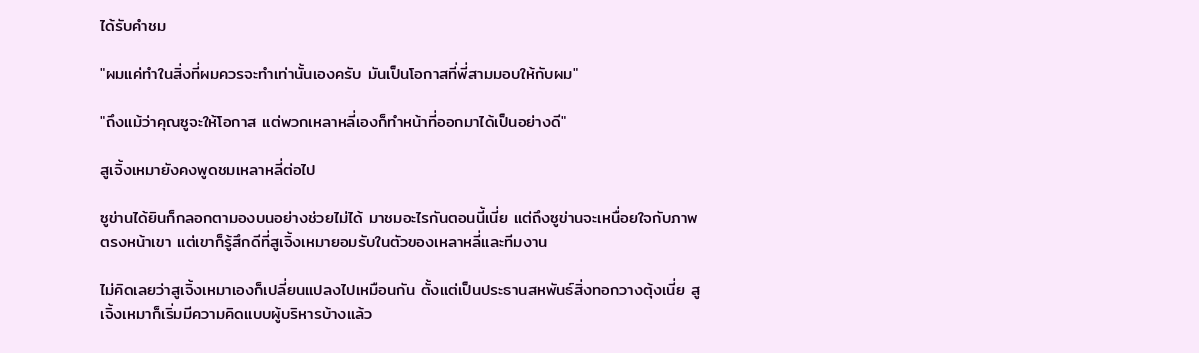ได้รับคำชม

"ผมแค่ทำในสิ่งที่ผมควรจะทำเท่านั้นเองครับ มันเป็นโอกาสที่พี่สามมอบให้กับผม"

"ถึงแม้ว่าคุณซูจะให้โอกาส แต่พวกเหลาหลี่เองก็ทำหน้าที่ออกมาได้เป็นอย่างดี"

สูเจิ้งเหมายังคงพูดชมเหลาหลี่ต่อไป

ซูข่านได้ยินก็กลอกตามองบนอย่างช่วยไม่ได้ มาชมอะไรกันตอนนี้เนี่ย แต่ถึงซูข่านจะเหนื่อยใจกับภาพตรงหน้าเขา แต่เขาก็รู้สึกดีที่สูเจิ้งเหมายอมรับในตัวของเหลาหลี่และทีมงาน

ไม่คิดเลยว่าสูเจิ้งเหมาเองก็เปลี่ยนแปลงไปเหมือนกัน ตั้งแต่เป็นประธานสหพันธ์สิ่งทอกวางตุ้งเนี่ย สูเจิ้งเหมาก็เริ่มมีความคิดแบบผู้บริหารบ้างแล้ว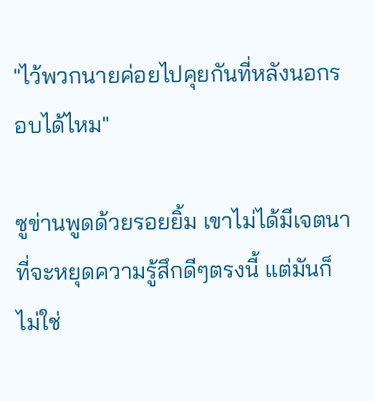"ไว้พวกนายค่อยไปคุยกันที่หลังนอกรอบได้ไหม"

ซูข่านพูดด้วยรอยยิ้ม เขาไม่ได้มีเจตนาที่จะหยุดความรู้สึกดีๆตรงนี้ แต่มันก็ไม่ใช่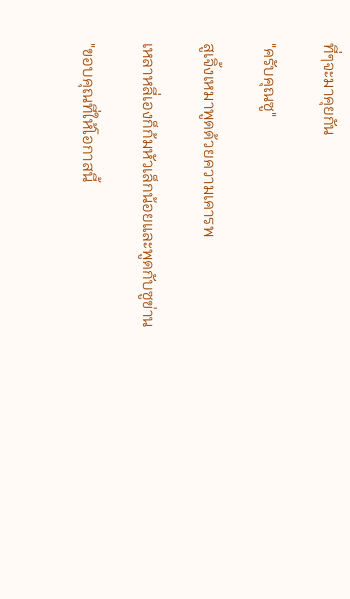ที่ๆจะมาคุยกัน

"ครับคุณซู"

สูเจิ้งเหมาพูดด้วยความเคารพ

เหลาหลี่เองก็ก้มหัวเล็กน้อยและพูดกับซูข่าน

"ขอบคุณที่ให้โอกาสนี้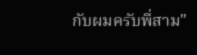กับผมครับพี่สาม"